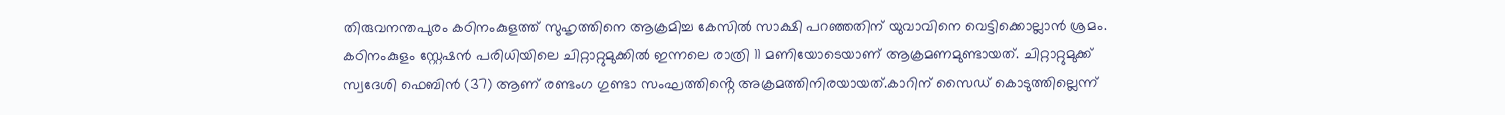തിരുവനന്തപുരം കഠിനംകുളത്ത് സുഹൃത്തിനെ ആക്രമിച്ച കേസിൽ സാക്ഷി പറഞ്ഞതിന് യുവാവിനെ വെട്ടിക്കൊല്ലാൻ ശ്രമം. കഠിനംകുളം സ്റ്റേഷൻ പരിധിയിലെ ചിറ്റാറ്റുമുക്കിൽ ഇന്നലെ രാത്രി 11 മണിയോടെയാണ് ആക്രമണമുണ്ടായത്. ചിറ്റാറ്റുമുക്ക് സ്വദേശി ഫെബിൻ (37) ആണ് രണ്ടംഗ ഗുണ്ടാ സംഘത്തിൻ്റെ അക്രമത്തിനിരയായത്.കാറിന് സൈഡ് കൊടുത്തില്ലെന്ന്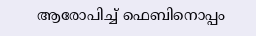ആരോപിച്ച് ഫെബിനൊപ്പം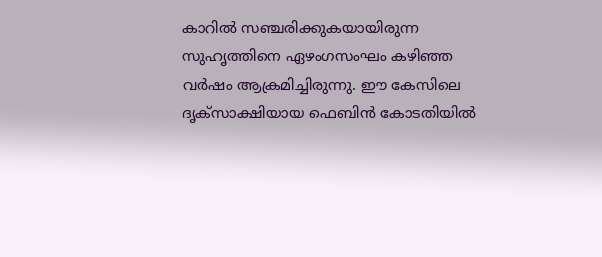കാറിൽ സഞ്ചരിക്കുകയായിരുന്ന സുഹൃത്തിനെ ഏഴംഗസംഘം കഴിഞ്ഞ വർഷം ആക്രമിച്ചിരുന്നു. ഈ കേസിലെ ദൃക്സാക്ഷിയായ ഫെബിൻ കോടതിയിൽ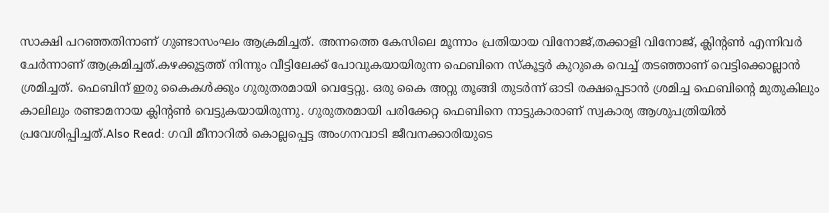സാക്ഷി പറഞ്ഞതിനാണ് ഗുണ്ടാസംഘം ആക്രമിച്ചത്. അന്നത്തെ കേസിലെ മൂന്നാം പ്രതിയായ വിനോജ്,തക്കാളി വിനോജ്, ക്ലിന്റൺ എന്നിവർ ചേർന്നാണ് ആക്രമിച്ചത്.കഴക്കൂട്ടത്ത് നിന്നും വീട്ടിലേക്ക് പോവുകയായിരുന്ന ഫെബിനെ സ്കൂട്ടർ കുറുകെ വെച്ച് തടഞ്ഞാണ് വെട്ടിക്കൊല്ലാൻ ശ്രമിച്ചത്. ഫെബിന് ഇരു കൈകൾക്കും ഗുരുതരമായി വെട്ടേറ്റു. ഒരു കൈ അറ്റു തൂങ്ങി തുടർന്ന് ഓടി രക്ഷപ്പെടാൻ ശ്രമിച്ച ഫെബിൻ്റെ മുതുകിലും കാലിലും രണ്ടാമനായ ക്ലിന്റൺ വെട്ടുകയായിരുന്നു. ഗുരുതരമായി പരിക്കേറ്റ ഫെബിനെ നാട്ടുകാരാണ് സ്വകാര്യ ആശുപത്രിയിൽ പ്രവേശിപ്പിച്ചത്.Also Read: ഗവി മീനാറിൽ കൊല്ലപ്പെട്ട അംഗനവാടി ജീവനക്കാരിയുടെ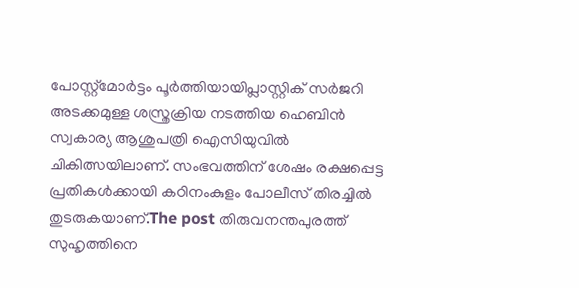പോസ്റ്റ്മോർട്ടം പൂർത്തിയായിപ്ലാസ്റ്റിക് സർജറി അടക്കമുള്ള ശസ്ത്രക്രിയ നടത്തിയ ഹെബിൻ സ്വകാര്യ ആശുപത്രി ഐസിയുവിൽ ചികിത്സയിലാണ്. സംഭവത്തിന് ശേഷം രക്ഷപ്പെട്ട പ്രതികൾക്കായി കഠിനംകുളം പോലീസ് തിരച്ചിൽ തുടരുകയാണ്.The post തിരുവനന്തപുരത്ത് സുഹൃത്തിനെ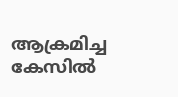ആക്രമിച്ച കേസിൽ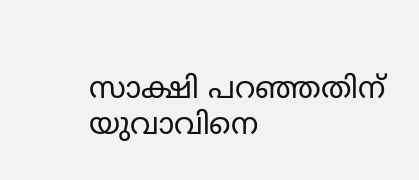സാക്ഷി പറഞ്ഞതിന് യുവാവിനെ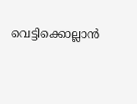വെട്ടിക്കൊല്ലാൻ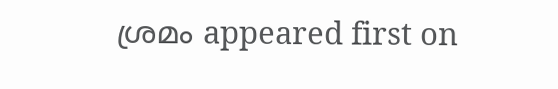ശ്രമം appeared first on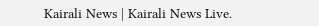Kairali News | Kairali News Live.